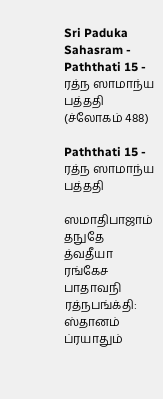Sri Paduka Sahasram - Paththati 15 - ரத்ந ஸாமாந்ய பத்ததி (ச்லோகம் 488)

Paththati 15 - ரத்ந ஸாமாந்ய பத்ததி

ஸமாதிபாஜாம் தநுதே த்வதீயா ரங்கேச பாதாவநி ரத்நபங்க்தி: ஸ்தானம் ப்ரயாதும்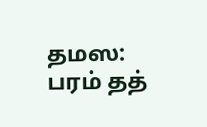தமஸ: பரம் தத்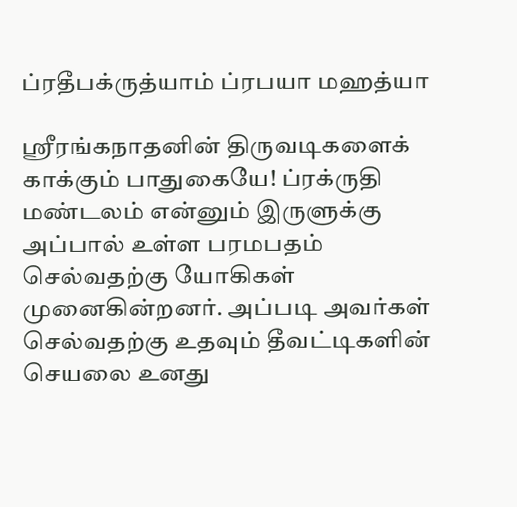ப்ரதீபக்ருத்யாம் ப்ரபயா மஹத்யா

ஸ்ரீரங்கநாதனின் திருவடிகளைக் காக்கும் பாதுகையே! ப்ரக்ருதி மண்டலம் என்னும் இருளுக்கு அப்பால் உள்ள பரமபதம் செல்வதற்கு யோகிகள் முனைகின்றனர். அப்படி அவர்கள் செல்வதற்கு உதவும் தீவட்டிகளின் செயலை உனது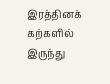இரத்தினக் கற்களில் இருந்து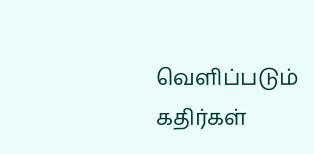வெளிப்படும் கதிர்கள்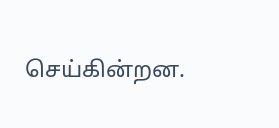செய்கின்றன.